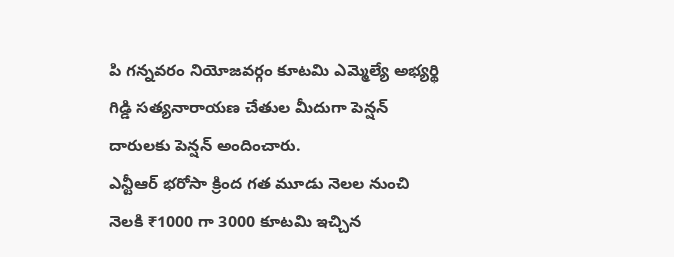పి గన్నవరం నియోజవర్గం కూటమి ఎమ్మెల్యే అభ్యర్థి గిడ్డి సత్యనారాయణ చేతుల మీదుగా పెన్షన్ దారులకు పెన్షన్ అందించారు.
ఎన్టీఆర్ భరోసా క్రింద గత మూడు నెలల నుంచి నెలకి ₹1000 గా 3000 కూటమి ఇచ్చిన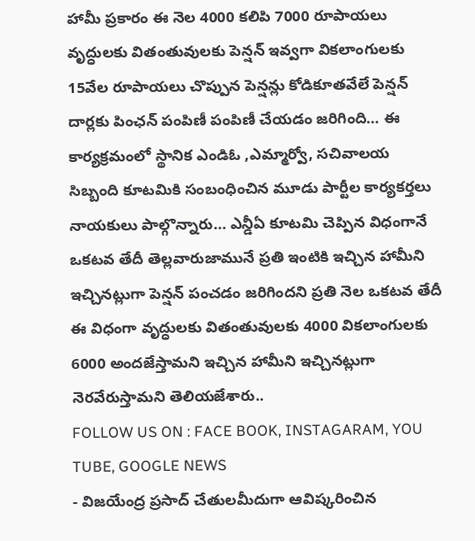హామీ ప్రకారం ఈ నెల 4000 కలిపి 7000 రూపాయలు వృద్ధులకు వితంతువులకు పెన్షన్ ఇవ్వగా వికలాంగులకు 15వేల రూపాయలు చొప్పున పెన్షన్లు కోడికూతవేలే పెన్షన్ దార్లకు పింఛన్ పంపిణీ పంపిణీ చేయడం జరిగింది… ఈ కార్యక్రమంలో స్థానిక ఎండిఓ ,ఎమ్మార్వో, సచివాలయ సిబ్బంది కూటమికి సంబంధించిన మూడు పార్టీల కార్యకర్తలు నాయకులు పాల్గొన్నారు… ఎన్డీఏ కూటమి చెప్పిన విధంగానే ఒకటవ తేదీ తెల్లవారుజామునే ప్రతి ఇంటికి ఇచ్చిన హామీని ఇచ్చినట్లుగా పెన్షన్ పంచడం జరిగిందని ప్రతి నెల ఒకటవ తేదీ ఈ విధంగా వృద్ధులకు వితంతువులకు 4000 వికలాంగులకు 6000 అందజేస్తామని ఇచ్చిన హామీని ఇచ్చినట్లుగా నెరవేరుస్తామని తెలియజేశారు..
FOLLOW US ON : FACE BOOK, INSTAGARAM, YOU TUBE, GOOGLE NEWS
- విజయేంద్ర ప్రసాద్ చేతులమీదుగా ఆవిష్కరించిన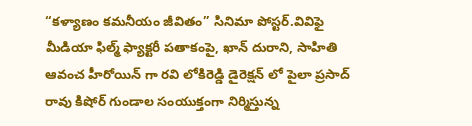“కళ్యాణం కమనీయం జీవితం” సినిమా పోస్టర్.వివిఫై మీడియా ఫిల్మ్ ఫ్యాక్టరీ పతాకంపై, ఖాన్ దురాని, సాహితి ఆవంచ హీరోయిన్ గా రవి లోకిరెడ్డి డైరెక్షన్ లో పైలా ప్రసాద్ రావు కిషోర్ గుండాల సంయుక్తంగా నిర్మిస్తున్న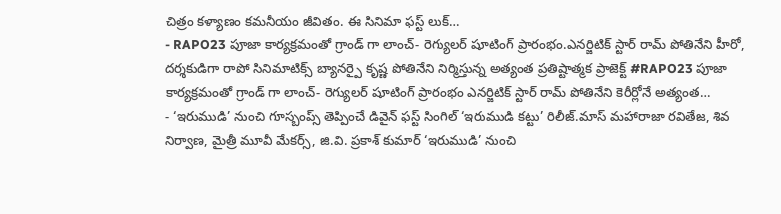చిత్రం కళ్యాణం కమనీయం జీవితం. ఈ సినిమా ఫస్ట్ లుక్…
- RAPO23 పూజా కార్యక్రమంతో గ్రాండ్ గా లాంచ్- రెగ్యులర్ షూటింగ్ ప్రారంభం.ఎనర్జిటిక్ స్టార్ రామ్ పోతినేని హీరో, దర్శకుడిగా రాపో సినిమాటిక్స్ బ్యానర్పై కృష్ణ పోతినేని నిర్మిస్తున్న అత్యంత ప్రతిష్టాత్మక ప్రాజెక్ట్ #RAPO23 పూజా కార్యక్రమంతో గ్రాండ్ గా లాంచ్- రెగ్యులర్ షూటింగ్ ప్రారంభం ఎనర్జిటిక్ స్టార్ రామ్ పోతినేని కెరీర్లోనే అత్యంత…
- ‘ఇరుముడి’ నుంచి గూస్బంప్స్ తెప్పించే డివైన్ ఫస్ట్ సింగిల్ ‘ఇరుముడి కట్టు’ రిలీజ్.మాస్ మహారాజా రవితేజ, శివ నిర్వాణ, మైత్రీ మూవీ మేకర్స్, జి.వి. ప్రకాశ్ కుమార్ ‘ఇరుముడి’ నుంచి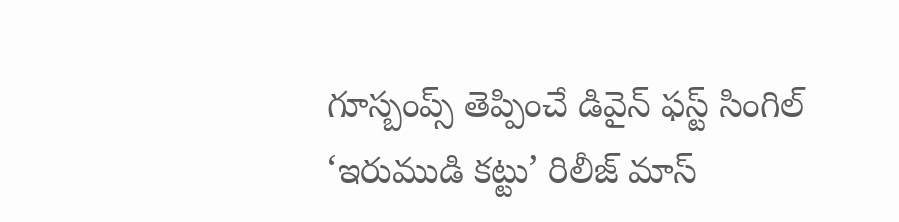గూస్బంప్స్ తెప్పించే డివైన్ ఫస్ట్ సింగిల్ ‘ఇరుముడి కట్టు’ రిలీజ్ మాస్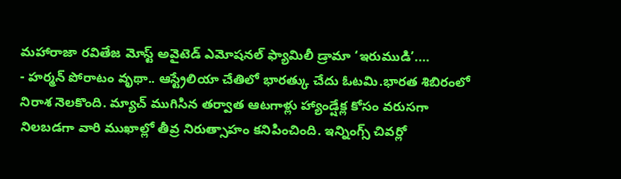మహారాజా రవితేజ మోస్ట్ అవైటెడ్ ఎమోషనల్ ఫ్యామిలీ డ్రామా ‘ఇరుముడి’.…
- హర్మన్ పోరాటం వృథా.. ఆస్ట్రేలియా చేతిలో భారత్కు చేదు ఓటమి.భారత శిబిరంలో నిరాశ నెలకొంది. మ్యాచ్ ముగిసిన తర్వాత ఆటగాళ్లు హ్యాండ్షేక్ల కోసం వరుసగా నిలబడగా వారి ముఖాల్లో తీవ్ర నిరుత్సాహం కనిపించింది. ఇన్నింగ్స్ చివర్లో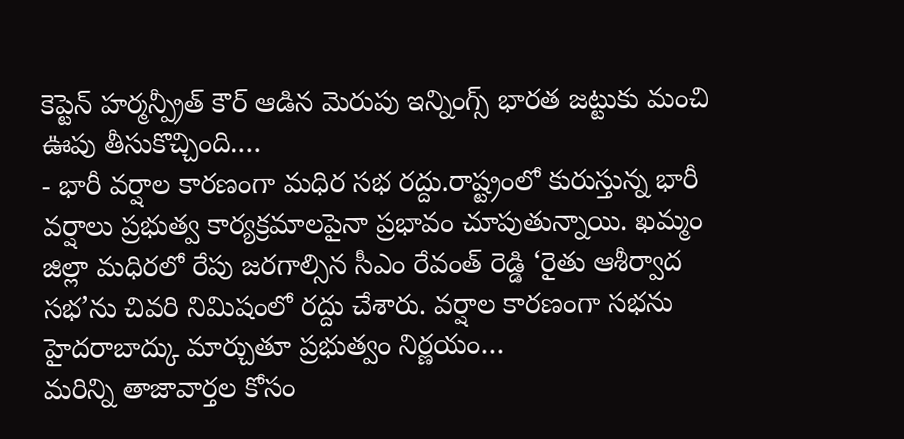కెప్టెన్ హర్మన్ప్రీత్ కౌర్ ఆడిన మెరుపు ఇన్నింగ్స్ భారత జట్టుకు మంచి ఊపు తీసుకొచ్చింది.…
- భారీ వర్షాల కారణంగా మధిర సభ రద్దు.రాష్ట్రంలో కురుస్తున్న భారీ వర్షాలు ప్రభుత్వ కార్యక్రమాలపైనా ప్రభావం చూపుతున్నాయి. ఖమ్మం జిల్లా మధిరలో రేపు జరగాల్సిన సీఎం రేవంత్ రెడ్డి ‘రైతు ఆశీర్వాద సభ’ను చివరి నిమిషంలో రద్దు చేశారు. వర్షాల కారణంగా సభను హైదరాబాద్కు మార్చుతూ ప్రభుత్వం నిర్ణయం…
మరిన్ని తాజావార్తల కోసం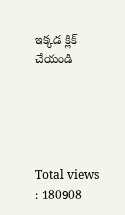ఇక్కడ క్లిక్ చేయండి





Total views : 180908